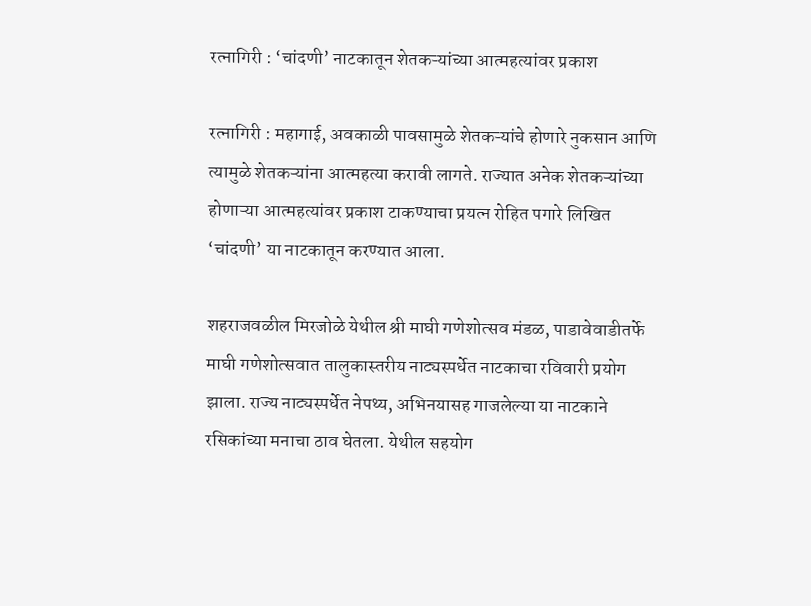रत्नागिरी : ‘चांदणी’ नाटकातून शेतकऱ्यांच्या आत्महत्यांवर प्रकाश

रत्नागिरी : महागाई, अवकाळी पावसामुळे शेतकऱ्यांचे होणारे नुकसान आणि त्यामुळे शेतकऱ्यांना आत्महत्या करावी लागते. राज्यात अनेक शेतकऱ्यांच्या होणाऱ्या आत्महत्यांवर प्रकाश टाकण्याचा प्रयत्न रोहित पगारे लिखित ‘चांदणी’ या नाटकातून करण्यात आला.

शहराजवळील मिरजोळे येथील श्री माघी गणेशोत्सव मंडळ, पाडावेवाडीतर्फे माघी गणेशोत्सवात तालुकास्तरीय नाट्यस्पर्धेत नाटकाचा रविवारी प्रयोग झाला. राज्य नाट्यस्पर्धेत नेपथ्य, अभिनयासह गाजलेल्या या नाटकाने रसिकांच्या मनाचा ठाव घेतला. येथील सहयोग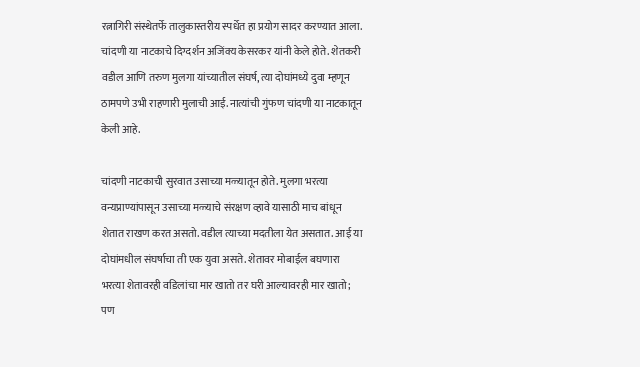रत्नागिरी संस्थेतर्फे तालुकास्तरीय स्पर्धेत हा प्रयोग सादर करण्यात आला. चांदणी या नाटकाचे दिग्दर्शन अजिंक्य केसरकर यांनी केले होते. शेतकरी वडील आणि तरुण मुलगा यांच्यातील संघर्ष, त्या दोघांमध्ये दुवा म्हणून ठामपणे उभी राहणारी मुलाची आई. नात्यांची गुंफण चांदणी या नाटकातून केली आहे.

चांदणी नाटकाची सुरवात उसाच्या मळ्यातून होते. मुलगा भरत्या वन्यप्राण्यांपासून उसाच्या मळ्याचे संरक्षण व्हावे यासाठी माच बांधून शेतात राखण करत असतो. वडील त्याच्या मदतीला येत असतात. आई या दोघांमधील संघर्षाचा ती एक युवा असते. शेतावर मोबाईल बघणारा भरत्या शेतावरही वडिलांचा मार खातो तर घरी आल्यावरही मार खातो; पण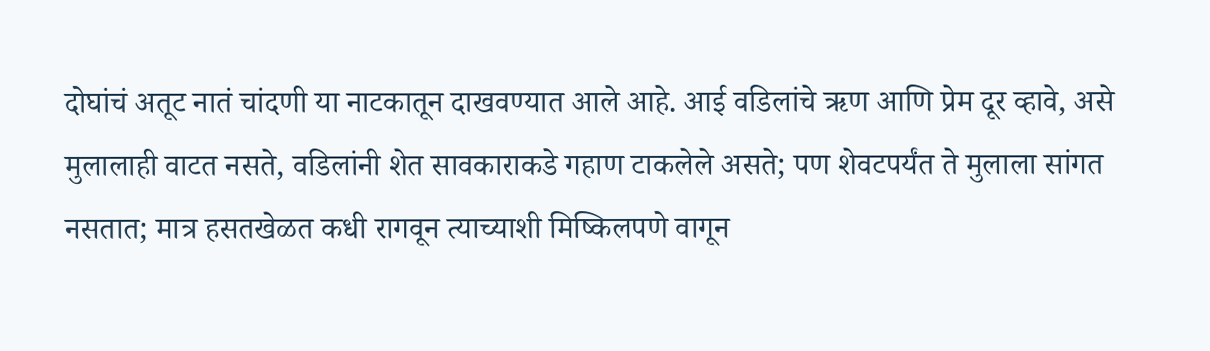दोघांचं अतूट नातं चांदणी या नाटकातून दाखवण्यात आले आहे. आई वडिलांचे ऋण आणि प्रेम दूर व्हावे, असे मुलालाही वाटत नसते, वडिलांनी शेत सावकाराकडे गहाण टाकलेले असते; पण शेवटपर्यंत ते मुलाला सांगत नसतात; मात्र हसतखेळत कधी रागवून त्याच्याशी मिष्किलपणे वागून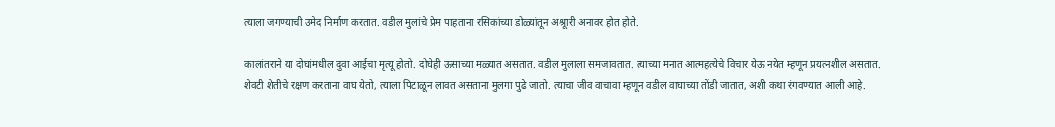त्याला जगण्याची उमेद निर्माण करतात. वडील मुलांचे प्रेम पाहताना रसिकांच्या डोळ्यांतून अश्रूारी अनावर होत होते.

कालांतराने या दोघांमधील दुवा आईचा मृत्यू होतो. दोघेही ऊसाच्या मळ्यात असतात. वडील मुलाला समजावतात. त्याच्या मनात आत्महत्येचे विचार येऊ नयेत म्हणून प्रयत्नशील असतात. शेवटी शेतीचे रक्षण करताना वाघ येतो, त्याला पिटाळून लावत असताना मुलगा पुढे जातो. त्याचा जीव वाचावा म्हणून वडील वाघाच्या तोंडी जातात, अशी कथा रंगवण्यात आली आहे.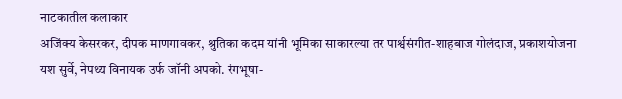नाटकातील कलाकार
अजिंक्य केसरकर, दीपक माणगावकर, श्रुतिका कदम यांनी भूमिका साकारल्या तर पार्श्वसंगीत-शाहबाज गोलंदाज, प्रकाशयोजना यश सुर्वे, नेपथ्य विनायक उर्फ जॉनी अपको. रंगभूषा-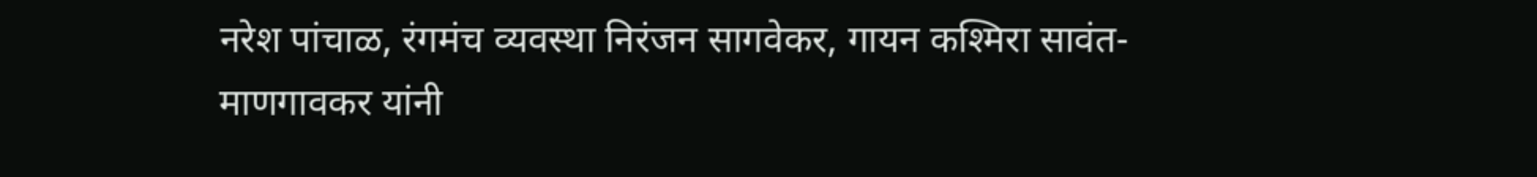नरेश पांचाळ, रंगमंच व्यवस्था निरंजन सागवेकर, गायन कश्मिरा सावंत-माणगावकर यांनी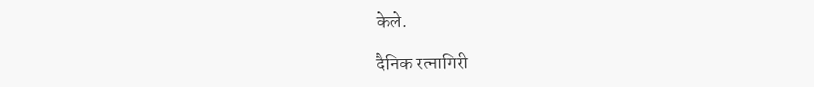केले.

दैनिक रत्नागिरी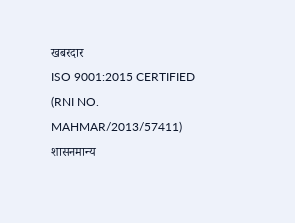खबरदार
ISO 9001:2015 CERTIFIED
(RNI NO. MAHMAR/2013/57411)
शासनमान्य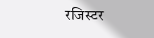रजिस्टर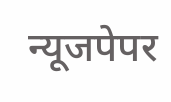न्यूजपेपर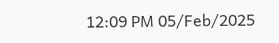12:09 PM 05/Feb/2025